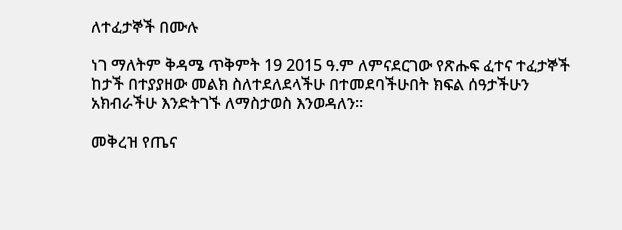ለተፈታኞች በሙሉ

ነገ ማለትም ቅዳሜ ጥቅምት 19 2015 ዓ.ም ለምናደርገው የጽሑፍ ፈተና ተፈታኞች ከታች በተያያዘው መልክ ስለተደለደላችሁ በተመደባችሁበት ክፍል ሰዓታችሁን አክብራችሁ እንድትገኙ ለማስታወስ እንወዳለን፡፡

መቅረዝ የጤና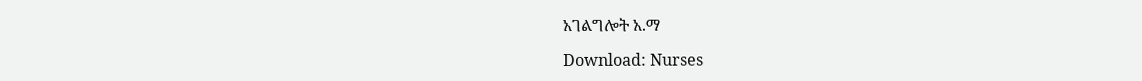አገልግሎት አ.ማ

Download: Nurses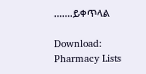…….ይቀጥላል

Download: Pharmacy Lists